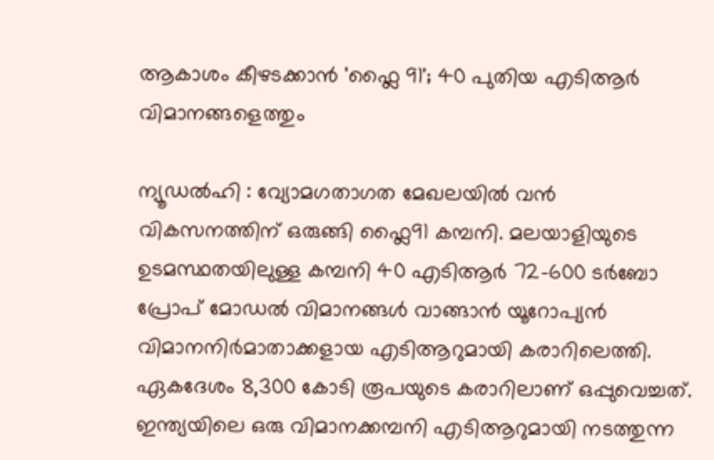ആകാശം കീഴടക്കാൻ 'ഫ്ലൈ 91'; 40 പുതിയ എടിആർ വിമാനങ്ങളെത്തും

ന്യൂഡൽഹി : വ്യോമഗതാഗത മേഖലയിൽ വൻ വികസനത്തിന് ഒരുങ്ങി ഫ്ലൈ91 കമ്പനി. മലയാളിയുടെ ഉടമസ്ഥതയിലുള്ള കമ്പനി 40 എടിആർ 72-600 ടർബോ പ്രോപ് മോഡൽ വിമാനങ്ങൾ വാങ്ങാൻ യൂറോപ്യൻ വിമാനനിർമാതാക്കളായ എടിആറുമായി കരാറിലെത്തി. ഏകദേശം 8,300 കോടി രൂപയുടെ കരാറിലാണ് ഒപ്പുവെച്ചത്. ഇന്ത്യയിലെ ഒരു വിമാനക്കമ്പനി എടിആറുമായി നടത്തുന്ന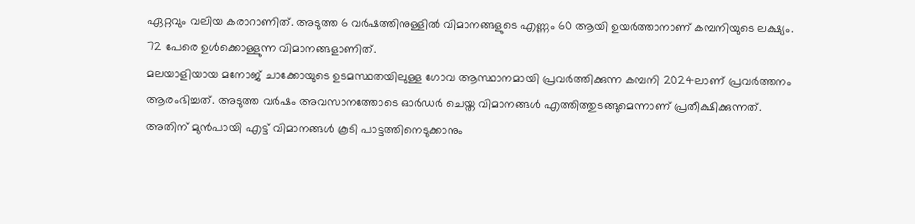ഏറ്റവും വലിയ കരാറാണിത്. അടുത്ത 6 വർഷത്തിനുള്ളിൽ വിമാനങ്ങളുടെ എണ്ണം 60 ആയി ഉയർത്താനാണ് കമ്പനിയുടെ ലക്ഷ്യം. 72 പേരെ ഉൾക്കൊള്ളുന്ന വിമാനങ്ങളാണിത്.
മലയാളിയായ മനോജ് ചാക്കോയുടെ ഉടമസ്ഥതയിലുള്ള ഗോവ ആസ്ഥാനമായി പ്രവർത്തിക്കുന്ന കമ്പനി 2024ലാണ് പ്രവർത്തനം ആരംഭിച്ചത്. അടുത്ത വർഷം അവസാനത്തോടെ ഓർഡർ ചെയ്ത വിമാനങ്ങൾ എത്തിത്തുടങ്ങുമെന്നാണ് പ്രതീക്ഷിക്കുന്നത്. അതിന് മുൻപായി എട്ട് വിമാനങ്ങൾ കൂടി പാട്ടത്തിനെടുക്കാനും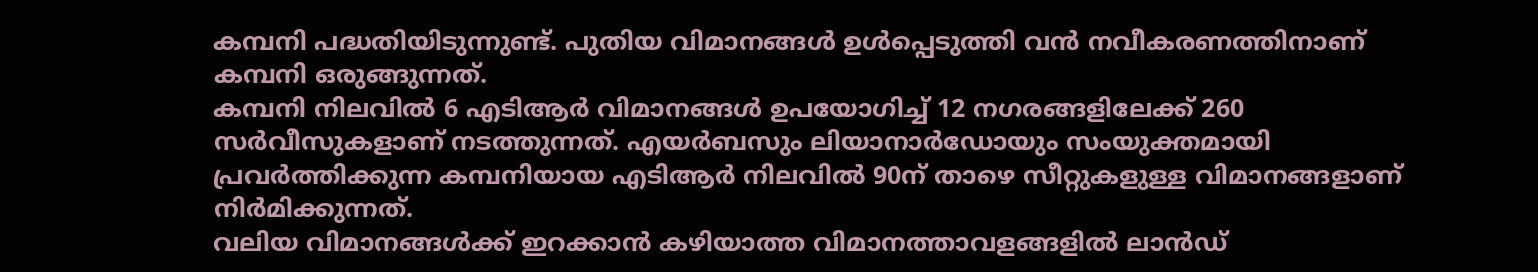കമ്പനി പദ്ധതിയിടുന്നുണ്ട്. പുതിയ വിമാനങ്ങൾ ഉൾപ്പെടുത്തി വൻ നവീകരണത്തിനാണ് കമ്പനി ഒരുങ്ങുന്നത്.
കമ്പനി നിലവിൽ 6 എടിആർ വിമാനങ്ങൾ ഉപയോഗിച്ച് 12 നഗരങ്ങളിലേക്ക് 260 സർവീസുകളാണ് നടത്തുന്നത്. എയർബസും ലിയാനാർഡോയും സംയുക്തമായി പ്രവർത്തിക്കുന്ന കമ്പനിയായ എടിആർ നിലവിൽ 90ന് താഴെ സീറ്റുകളുള്ള വിമാനങ്ങളാണ് നിർമിക്കുന്നത്.
വലിയ വിമാനങ്ങൾക്ക് ഇറക്കാൻ കഴിയാത്ത വിമാനത്താവളങ്ങളിൽ ലാൻഡ്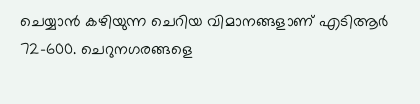ചെയ്യാൻ കഴിയുന്ന ചെറിയ വിമാനങ്ങളാണ് എടിആർ 72-600. ചെറുനഗരങ്ങളെ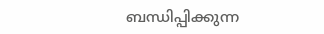ബന്ധിപ്പിക്കുന്ന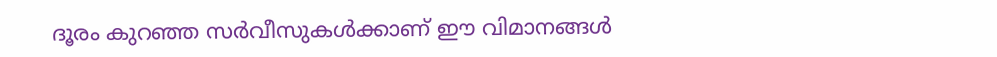ദൂരം കുറഞ്ഞ സർവീസുകൾക്കാണ് ഈ വിമാനങ്ങൾ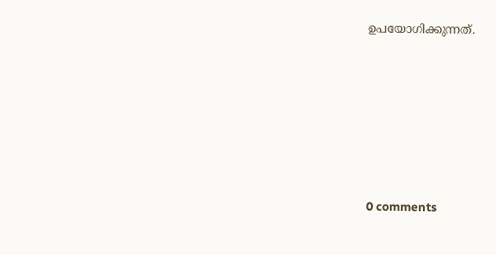ഉപയോഗിക്കുന്നത്.










0 comments